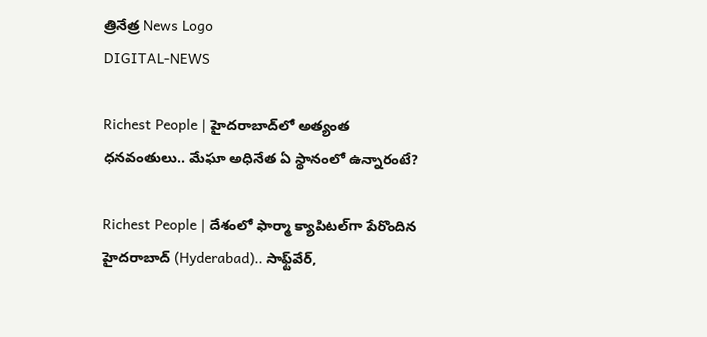త్రినేత్ర News Logo
DIGITAL-NEWS

Richest People | హైద‌రాబాద్‌లో అత్యంత ధ‌న‌వంతులు.. మేఘా అధినేత ఏ స్థానంలో ఉన్నారంటే?

Richest People | దేశంలో ఫార్మా క్యాపిట‌ల్‌గా పేరొందిన‌ హైదరాబాద్ (Hyderabad).. సాఫ్ట్‌వేర్‌,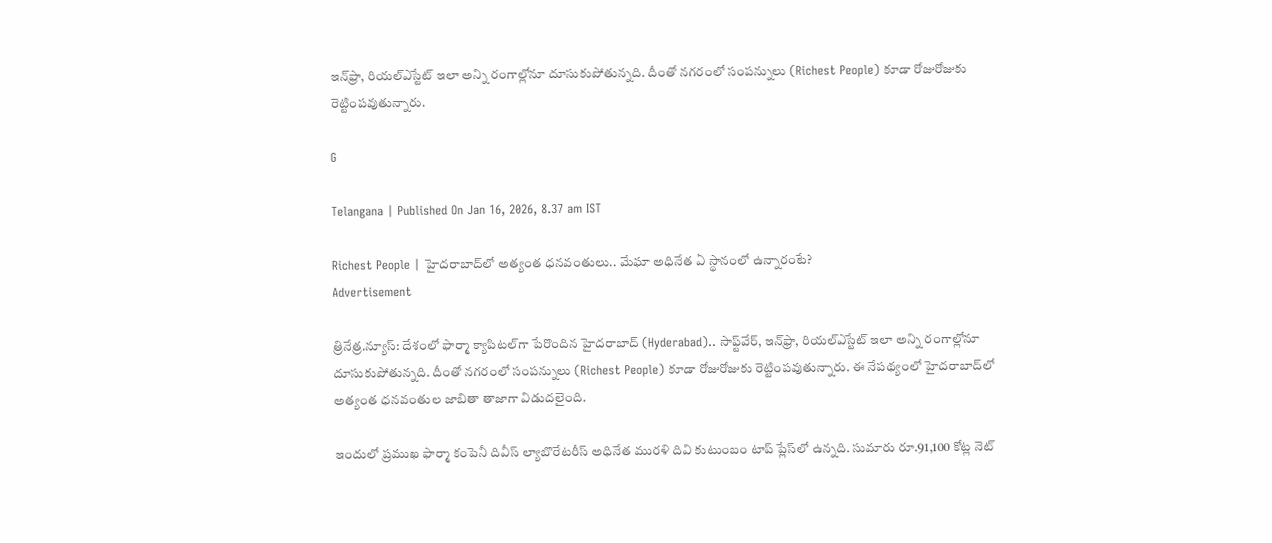ఇన్‌ఫ్రా, రియ‌ల్ఎస్టేట్ ఇలా అన్ని రంగాల్లోనూ దూసుకుపోతున్న‌ది. దీంతో న‌గ‌రంలో సంప‌న్నులు (Richest People) కూడా రోజురోజుకు రెట్టింప‌వుతున్నారు.

G

Telangana | Published On Jan 16, 2026, 8.37 am IST

Richest People | హైద‌రాబాద్‌లో అత్యంత ధ‌న‌వంతులు.. మేఘా అధినేత ఏ స్థానంలో ఉన్నారంటే?
Advertisement

త్రినేత్ర‌.న్యూస్‌: దేశంలో ఫార్మా క్యాపిట‌ల్‌గా పేరొందిన‌ హైదరాబాద్ (Hyderabad).. సాఫ్ట్‌వేర్‌, ఇన్‌ఫ్రా, రియ‌ల్ఎస్టేట్ ఇలా అన్ని రంగాల్లోనూ దూసుకుపోతున్న‌ది. దీంతో న‌గ‌రంలో సంప‌న్నులు (Richest People) కూడా రోజురోజుకు రెట్టింప‌వుతున్నారు. ఈ నేప‌థ్యంలో హైద‌రాబాద్‌లో అత్యంత ధ‌న‌వంతుల జాబితా తాజాగా విడుదలైంది.

ఇందులో ప్ర‌ముఖ ఫార్మా కంపెనీ దివీస్ ల్యాబొరేటరీస్‌ అధినేత మురళి దివి కుటుంబం టాప్ ప్లేస్‌లో ఉన్న‌ది. సుమారు రూ.91,100 కోట్ల నెట్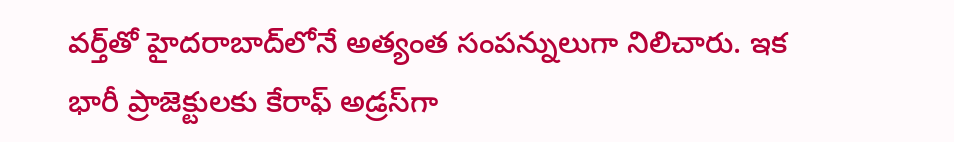వర్త్‌తో హైదరాబాద్‌లోనే అత్యంత సంప‌న్నులుగా నిలిచారు. ఇక భారీ ప్రాజెక్టుల‌కు కేరాఫ్ అడ్ర‌స్‌గా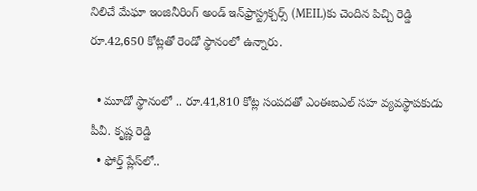నిలిచే మేఘా ఇంజినీరింగ్ అండ్ ఇన్‌ఫ్రాస్ట్రక్చర్స్ (MEIL)కు చెందిన పిచ్చి రెడ్డి రూ.42,650 కోట్లతో రెండో స్థానంలో ఉన్నారు.

  • మూడో స్థానంలో .. రూ.41,810 కోట్ల సంప‌ద‌తో ఎంఈఐఎల్ స‌హ వ్య‌వ‌స్థాప‌కుడు పీవీ. కృష్ణ రెడ్డి
  • ఫోర్త్ ప్లేస్‌లో..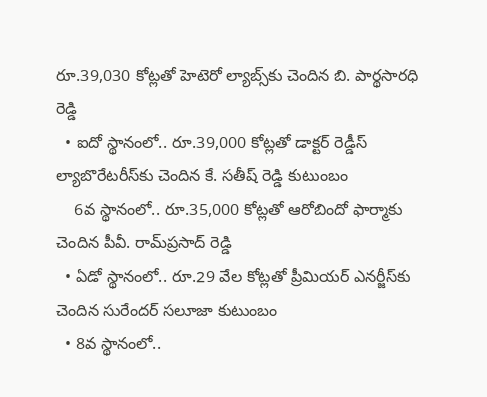రూ.39,030 కోట్ల‌తో హెటెరో ల్యాబ్స్‌కు చెందిన బి. పార్థసారధి రెడ్డి
  • ఐదో స్థానంలో.. రూ.39,000 కోట్లతో డాక్టర్ రెడ్డీస్ ల్యాబొరేటరీస్‌కు చెందిన కే. సతీష్ రెడ్డి కుటుంబం
    6వ స్థానంలో.. రూ.35,000 కోట్లతో ఆరోబిందో ఫార్మాకు చెందిన పీవీ. రామ్‌ప్రసాద్ రెడ్డి
  • ఏడో స్థానంలో.. రూ.29 వేల కోట్ల‌తో ప్రీమియర్ ఎనర్జీస్‌కు చెందిన సురేందర్ సలూజా కుటుంబం
  • 8వ స్థానంలో..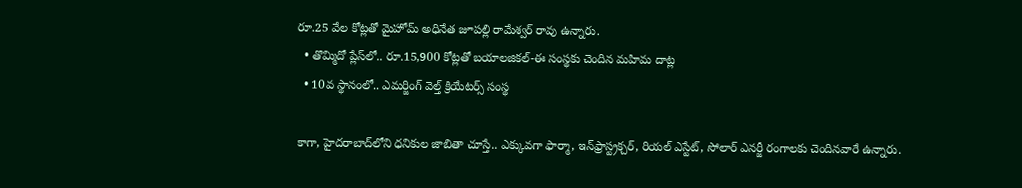రూ.25 వేల కోట్ల‌తో మైహోమ్ అధినేత జూపల్లి రామేశ్వర్ రావు ఉన్నారు.
  • తొమ్మిదో ప్లేస్‌లో.. రూ.15,900 కోట్ల‌తో బయాలజికల్-ఈ సంస్థకు చెందిన మహిమ దాట్ల‌
  • 10వ స్థానంలో.. ఎమ‌ర్జింగ్ వెల్త్ క్రియేట‌ర్స్ సంస్థ

కాగా, హైదరాబాద్‌లోని ధనికుల జాబితా చూస్తే.. ఎక్కువగా ఫార్మా, ఇన్‌ఫ్రాస్ట్రక్చర్, రియల్ ఎస్టేట్, సోలార్ ఎనర్జీ రంగాలకు చెందిన‌వారే ఉన్నారు.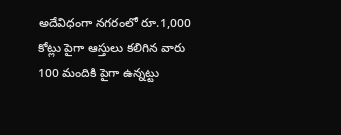అదేవిధంగా న‌గ‌రంలో రూ.1,000 కోట్లు పైగా ఆస్తులు కలిగిన వారు 100 మందికి పైగా ఉన్నట్టు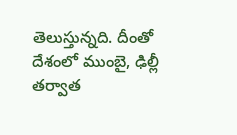తెలుస్తున్న‌ది. దీంతో దేశంలో ముంబై, ఢిల్లీ తర్వాత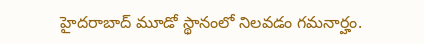హైద‌రాబాద్‌ మూడో స్థానంలో నిలవడం గ‌మ‌నార్హం.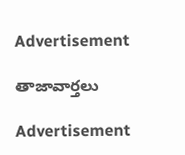Advertisement

తాజావార్తలు

Advertisement